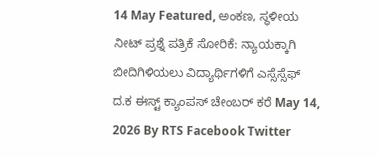14 May Featured, ಅಂಕಣ, ಸ್ಥಳೀಯ ನೀಟ್ ಪ್ರಶ್ನೆ ಪತ್ರಿಕೆ ಸೋರಿಕೆ: ನ್ಯಾಯಕ್ಕಾಗಿ ಬೀದಿಗಿಳಿಯಲು ವಿದ್ಯಾರ್ಥಿಗಳಿಗೆ ಎಸ್ಸೆಸ್ಸೆಫ್ ದ.ಕ ಈಸ್ಟ್ ಕ್ಯಾಂಪಸ್ ಚೇಂಬರ್ ಕರೆ May 14, 2026 By RTS Facebook Twitter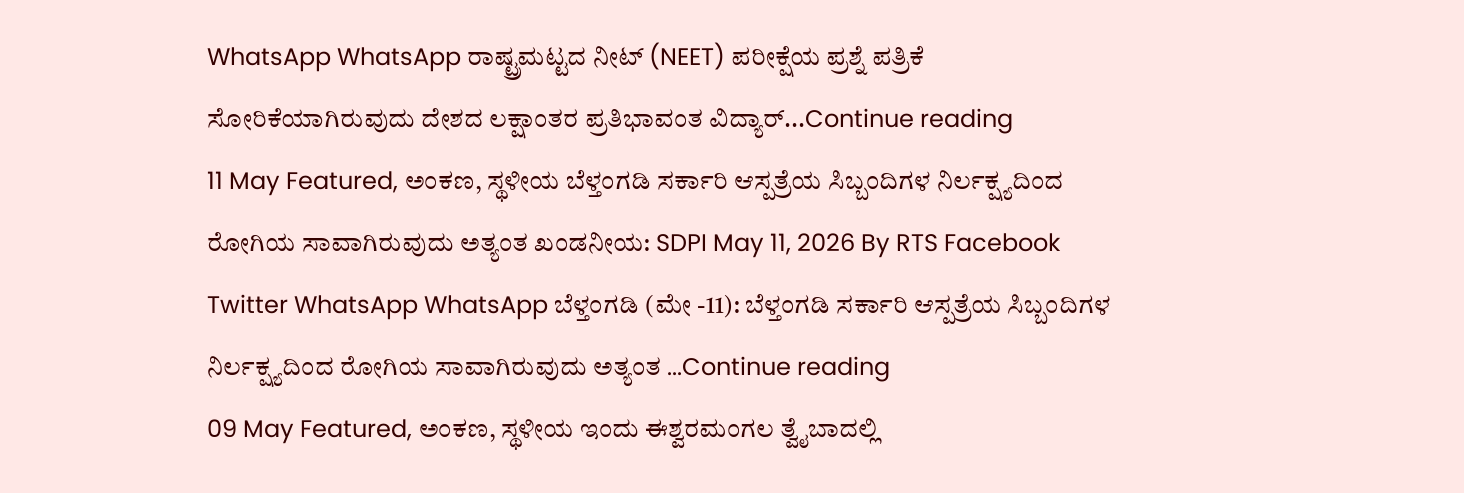WhatsApp WhatsApp ರಾಷ್ಟ್ರಮಟ್ಟದ ನೀಟ್ (NEET) ಪರೀಕ್ಷೆಯ ಪ್ರಶ್ನೆ ಪತ್ರಿಕೆ ಸೋರಿಕೆಯಾಗಿರುವುದು ದೇಶದ ಲಕ್ಷಾಂತರ ಪ್ರತಿಭಾವಂತ ವಿದ್ಯಾರ್...Continue reading
11 May Featured, ಅಂಕಣ, ಸ್ಥಳೀಯ ಬೆಳ್ತಂಗಡಿ ಸರ್ಕಾರಿ ಆಸ್ಪತ್ರೆಯ ಸಿಬ್ಬಂದಿಗಳ ನಿರ್ಲಕ್ಷ್ಯದಿಂದ ರೋಗಿಯ ಸಾವಾಗಿರುವುದು ಅತ್ಯಂತ ಖಂಡನೀಯ: SDPI May 11, 2026 By RTS Facebook Twitter WhatsApp WhatsApp ಬೆಳ್ತಂಗಡಿ (ಮೇ -11): ಬೆಳ್ತಂಗಡಿ ಸರ್ಕಾರಿ ಆಸ್ಪತ್ರೆಯ ಸಿಬ್ಬಂದಿಗಳ ನಿರ್ಲಕ್ಷ್ಯದಿಂದ ರೋಗಿಯ ಸಾವಾಗಿರುವುದು ಅತ್ಯಂತ ...Continue reading
09 May Featured, ಅಂಕಣ, ಸ್ಥಳೀಯ ಇಂದು ಈಶ್ವರಮಂಗಲ ತ್ವೈಬಾದಲ್ಲಿ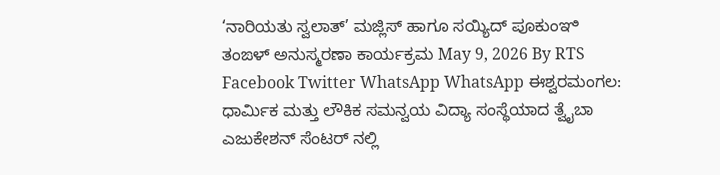‘ನಾರಿಯತು ಸ್ವಲಾತ್’ ಮಜ್ಲಿಸ್ ಹಾಗೂ ಸಯ್ಯಿದ್ ಪೂಕುಂಞಿ ತಂಙಳ್ ಅನುಸ್ಮರಣಾ ಕಾರ್ಯಕ್ರಮ May 9, 2026 By RTS Facebook Twitter WhatsApp WhatsApp ಈಶ್ವರಮಂಗಲ: ಧಾರ್ಮಿಕ ಮತ್ತು ಲೌಕಿಕ ಸಮನ್ವಯ ವಿದ್ಯಾ ಸಂಸ್ಥೆಯಾದ ತ್ವೈಬಾ ಎಜುಕೇಶನ್ ಸೆಂಟರ್ ನಲ್ಲಿ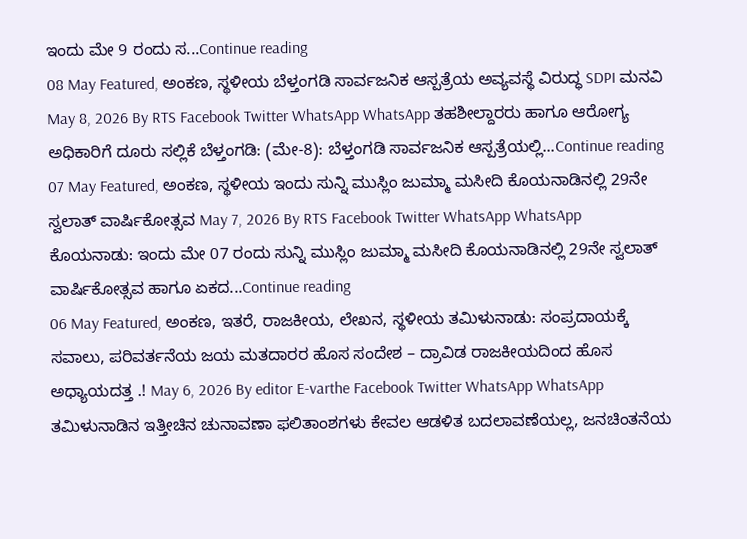ಇಂದು ಮೇ 9 ರಂದು ಸ...Continue reading
08 May Featured, ಅಂಕಣ, ಸ್ಥಳೀಯ ಬೆಳ್ತಂಗಡಿ ಸಾರ್ವಜನಿಕ ಆಸ್ಪತ್ರೆಯ ಅವ್ಯವಸ್ಥೆ ವಿರುದ್ಧ SDPI ಮನವಿ May 8, 2026 By RTS Facebook Twitter WhatsApp WhatsApp ತಹಶೀಲ್ದಾರರು ಹಾಗೂ ಆರೋಗ್ಯ ಅಧಿಕಾರಿಗೆ ದೂರು ಸಲ್ಲಿಕೆ ಬೆಳ್ತಂಗಡಿ: (ಮೇ-8): ಬೆಳ್ತಂಗಡಿ ಸಾರ್ವಜನಿಕ ಆಸ್ಪತ್ರೆಯಲ್ಲಿ...Continue reading
07 May Featured, ಅಂಕಣ, ಸ್ಥಳೀಯ ಇಂದು ಸುನ್ನಿ ಮುಸ್ಲಿಂ ಜುಮ್ಮಾ ಮಸೀದಿ ಕೊಯನಾಡಿನಲ್ಲಿ 29ನೇ ಸ್ವಲಾತ್ ವಾರ್ಷಿಕೋತ್ಸವ May 7, 2026 By RTS Facebook Twitter WhatsApp WhatsApp ಕೊಯನಾಡು: ಇಂದು ಮೇ 07 ರಂದು ಸುನ್ನಿ ಮುಸ್ಲಿಂ ಜುಮ್ಮಾ ಮಸೀದಿ ಕೊಯನಾಡಿನಲ್ಲಿ 29ನೇ ಸ್ವಲಾತ್ ವಾರ್ಷಿಕೋತ್ಸವ ಹಾಗೂ ಏಕದ...Continue reading
06 May Featured, ಅಂಕಣ, ಇತರೆ, ರಾಜಕೀಯ, ಲೇಖನ, ಸ್ಥಳೀಯ ತಮಿಳುನಾಡು: ಸಂಪ್ರದಾಯಕ್ಕೆ ಸವಾಲು, ಪರಿವರ್ತನೆಯ ಜಯ ಮತದಾರರ ಹೊಸ ಸಂದೇಶ – ದ್ರಾವಿಡ ರಾಜಕೀಯದಿಂದ ಹೊಸ ಅಧ್ಯಾಯದತ್ತ .! May 6, 2026 By editor E-varthe Facebook Twitter WhatsApp WhatsApp ತಮಿಳುನಾಡಿನ ಇತ್ತೀಚಿನ ಚುನಾವಣಾ ಫಲಿತಾಂಶಗಳು ಕೇವಲ ಆಡಳಿತ ಬದಲಾವಣೆಯಲ್ಲ, ಜನಚಿಂತನೆಯ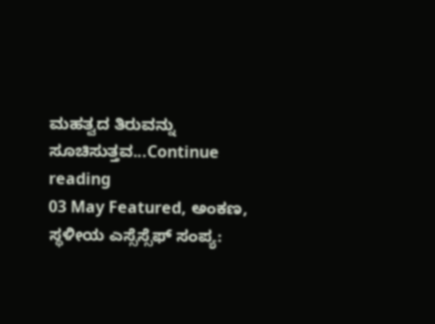ಮಹತ್ವದ ತಿರುವನ್ನು ಸೂಚಿಸುತ್ತವ...Continue reading
03 May Featured, ಅಂಕಣ, ಸ್ಥಳೀಯ ಎಸ್ಸೆಸ್ಸೆಫ್ ಸಂಪ್ಯ: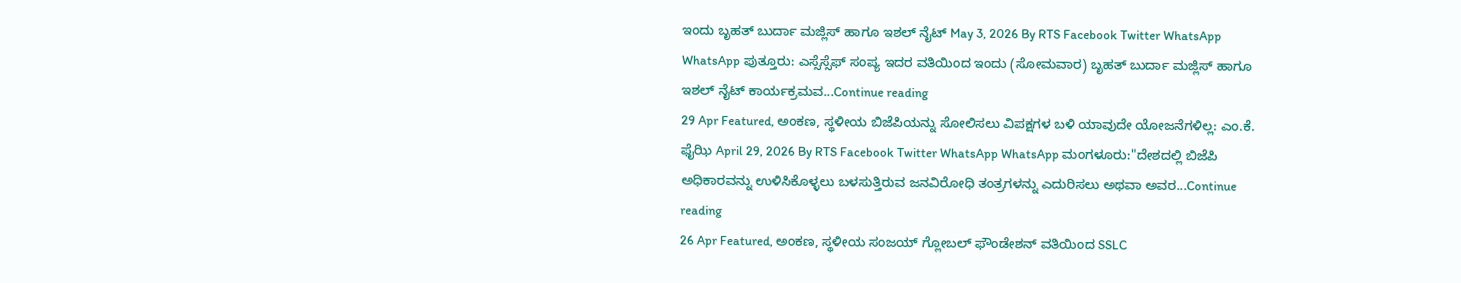ಇಂದು ಬೃಹತ್ ಬುರ್ದಾ ಮಜ್ಲಿಸ್ ಹಾಗೂ ಇಶಲ್ ನೈಟ್ May 3, 2026 By RTS Facebook Twitter WhatsApp WhatsApp ಪುತ್ತೂರು: ಎಸ್ಸೆಸ್ಸೆಫ್ ಸಂಪ್ಯ ಇದರ ವತಿಯಿಂದ ಇಂದು (ಸೋಮವಾರ) ಬೃಹತ್ ಬುರ್ದಾ ಮಜ್ಲಿಸ್ ಹಾಗೂ ಇಶಲ್ ನೈಟ್ ಕಾರ್ಯಕ್ರಮವ...Continue reading
29 Apr Featured, ಅಂಕಣ, ಸ್ಥಳೀಯ ಬಿಜೆಪಿಯನ್ನು ಸೋಲಿಸಲು ವಿಪಕ್ಷಗಳ ಬಳಿ ಯಾವುದೇ ಯೋಜನೆಗಳಿಲ್ಲ: ಎಂ.ಕೆ. ಫೈಝಿ April 29, 2026 By RTS Facebook Twitter WhatsApp WhatsApp ಮಂಗಳೂರು:"ದೇಶದಲ್ಲಿ ಬಿಜೆಪಿ ಅಧಿಕಾರವನ್ನು ಉಳಿಸಿಕೊಳ್ಳಲು ಬಳಸುತ್ತಿರುವ ಜನವಿರೋಧಿ ತಂತ್ರಗಳನ್ನು ಎದುರಿಸಲು ಅಥವಾ ಅವರ...Continue reading
26 Apr Featured, ಅಂಕಣ, ಸ್ಥಳೀಯ ಸಂಜಯ್ ಗ್ಲೋಬಲ್ ಫೌಂಡೇಶನ್ ವತಿಯಿಂದ SSLC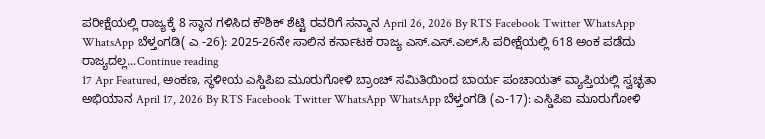ಪರೀಕ್ಷೆಯಲ್ಲಿ ರಾಜ್ಯಕ್ಕೆ 8 ಸ್ಥಾನ ಗಳಿಸಿದ ಕೌಶಿಕ್ ಶೆಟ್ಟಿ ರವರಿಗೆ ಸನ್ಮಾನ April 26, 2026 By RTS Facebook Twitter WhatsApp WhatsApp ಬೆಳ್ತಂಗಡಿ( ಎ -26): 2025-26ನೇ ಸಾಲಿನ ಕರ್ನಾಟಕ ರಾಜ್ಯ ಎಸ್.ಎಸ್.ಎಲ್.ಸಿ ಪರೀಕ್ಷೆಯಲ್ಲಿ 618 ಅಂಕ ಪಡೆದು ರಾಜ್ಯದಲ್ಲ...Continue reading
17 Apr Featured, ಅಂಕಣ, ಸ್ಥಳೀಯ ಎಸ್ಡಿಪಿಐ ಮೂರುಗೋಳಿ ಬ್ರಾಂಚ್ ಸಮಿತಿಯಿಂದ ಬಾರ್ಯ ಪಂಚಾಯತ್ ವ್ಯಾಪ್ತಿಯಲ್ಲಿ ಸ್ವಚ್ಛತಾ ಅಭಿಯಾನ April 17, 2026 By RTS Facebook Twitter WhatsApp WhatsApp ಬೆಳ್ತಂಗಡಿ (ಎ-17): ಎಸ್ಡಿಪಿಐ ಮೂರುಗೋಳಿ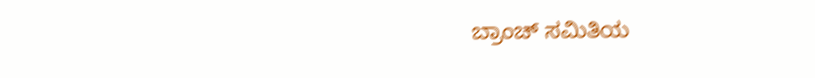ಬ್ರಾಂಚ್ ಸಮಿತಿಯ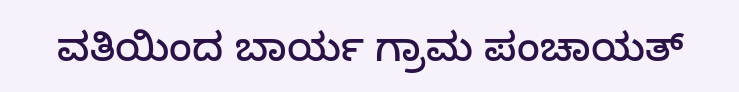ವತಿಯಿಂದ ಬಾರ್ಯ ಗ್ರಾಮ ಪಂಚಾಯತ್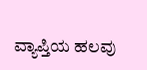ವ್ಯಾಪ್ತಿಯ ಹಲವು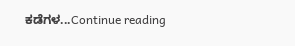ಕಡೆಗಳ...Continue reading